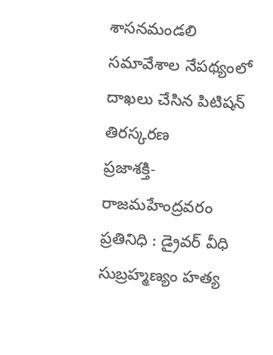శాసనమండలి సమావేశాల నేపథ్యంలో దాఖలు చేసిన పిటిషన్ తిరస్కరణ
ప్రజాశక్తి- రాజమహేంద్రవరం ప్రతినిధి : డ్రైవర్ వీధి సుబ్రహ్మణ్యం హత్య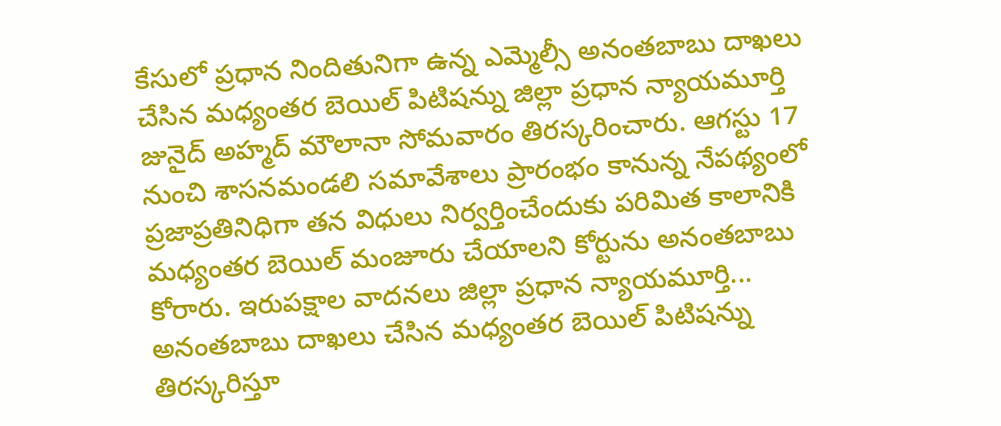కేసులో ప్రధాన నిందితునిగా ఉన్న ఎమ్మెల్సీ అనంతబాబు దాఖలు చేసిన మధ్యంతర బెయిల్ పిటిషన్ను జిల్లా ప్రధాన న్యాయమూర్తి జునైద్ అహ్మద్ మౌలానా సోమవారం తిరస్కరించారు. ఆగస్టు 17 నుంచి శాసనమండలి సమావేశాలు ప్రారంభం కానున్న నేపథ్యంలో ప్రజాప్రతినిధిగా తన విధులు నిర్వర్తించేందుకు పరిమిత కాలానికి మధ్యంతర బెయిల్ మంజూరు చేయాలని కోర్టును అనంతబాబు కోరారు. ఇరుపక్షాల వాదనలు జిల్లా ప్రధాన న్యాయమూర్తి... అనంతబాబు దాఖలు చేసిన మధ్యంతర బెయిల్ పిటిషన్ను తిరస్కరిస్తూ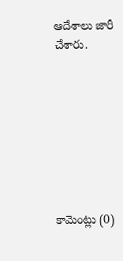ఆదేశాలు జారీ చేశారు.








కామెంట్లు (0)